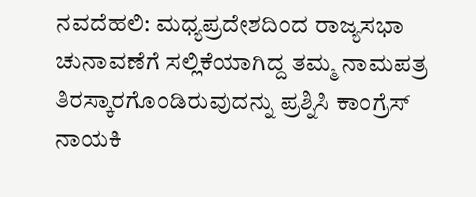ನವದೆಹಲಿ: ಮಧ್ಯಪ್ರದೇಶದಿಂದ ರಾಜ್ಯಸಭಾ ಚುನಾವಣೆಗೆ ಸಲ್ಲಿಕೆಯಾಗಿದ್ದ ತಮ್ಮ ನಾಮಪತ್ರ ತಿರಸ್ಕಾರಗೊಂಡಿರುವುದನ್ನು ಪ್ರಶ್ನಿಸಿ ಕಾಂಗ್ರೆಸ್ ನಾಯಕಿ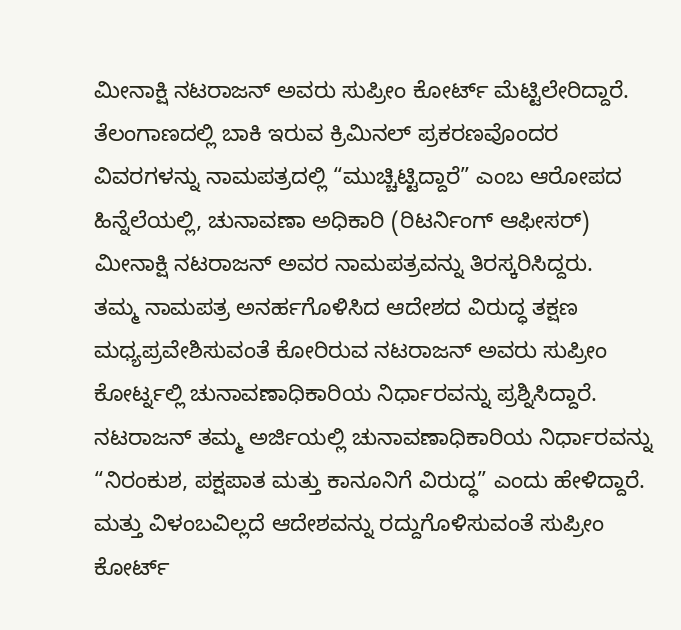ಮೀನಾಕ್ಷಿ ನಟರಾಜನ್ ಅವರು ಸುಪ್ರೀಂ ಕೋರ್ಟ್ ಮೆಟ್ಟಿಲೇರಿದ್ದಾರೆ.
ತೆಲಂಗಾಣದಲ್ಲಿ ಬಾಕಿ ಇರುವ ಕ್ರಿಮಿನಲ್ ಪ್ರಕರಣವೊಂದರ ವಿವರಗಳನ್ನು ನಾಮಪತ್ರದಲ್ಲಿ “ಮುಚ್ಚಿಟ್ಟಿದ್ದಾರೆ” ಎಂಬ ಆರೋಪದ ಹಿನ್ನೆಲೆಯಲ್ಲಿ, ಚುನಾವಣಾ ಅಧಿಕಾರಿ (ರಿಟರ್ನಿಂಗ್ ಆಫೀಸರ್) ಮೀನಾಕ್ಷಿ ನಟರಾಜನ್ ಅವರ ನಾಮಪತ್ರವನ್ನು ತಿರಸ್ಕರಿಸಿದ್ದರು.
ತಮ್ಮ ನಾಮಪತ್ರ ಅನರ್ಹಗೊಳಿಸಿದ ಆದೇಶದ ವಿರುದ್ಧ ತಕ್ಷಣ ಮಧ್ಯಪ್ರವೇಶಿಸುವಂತೆ ಕೋರಿರುವ ನಟರಾಜನ್ ಅವರು ಸುಪ್ರೀಂ ಕೋರ್ಟ್ನಲ್ಲಿ ಚುನಾವಣಾಧಿಕಾರಿಯ ನಿರ್ಧಾರವನ್ನು ಪ್ರಶ್ನಿಸಿದ್ದಾರೆ.
ನಟರಾಜನ್ ತಮ್ಮ ಅರ್ಜಿಯಲ್ಲಿ ಚುನಾವಣಾಧಿಕಾರಿಯ ನಿರ್ಧಾರವನ್ನು “ನಿರಂಕುಶ, ಪಕ್ಷಪಾತ ಮತ್ತು ಕಾನೂನಿಗೆ ವಿರುದ್ಧ” ಎಂದು ಹೇಳಿದ್ದಾರೆ. ಮತ್ತು ವಿಳಂಬವಿಲ್ಲದೆ ಆದೇಶವನ್ನು ರದ್ದುಗೊಳಿಸುವಂತೆ ಸುಪ್ರೀಂ ಕೋರ್ಟ್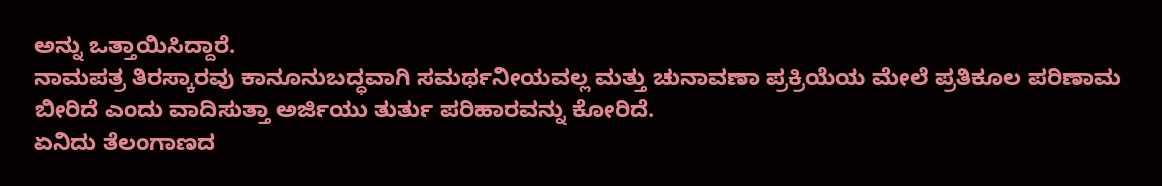ಅನ್ನು ಒತ್ತಾಯಿಸಿದ್ದಾರೆ.
ನಾಮಪತ್ರ ತಿರಸ್ಕಾರವು ಕಾನೂನುಬದ್ಧವಾಗಿ ಸಮರ್ಥನೀಯವಲ್ಲ ಮತ್ತು ಚುನಾವಣಾ ಪ್ರಕ್ರಿಯೆಯ ಮೇಲೆ ಪ್ರತಿಕೂಲ ಪರಿಣಾಮ ಬೀರಿದೆ ಎಂದು ವಾದಿಸುತ್ತಾ ಅರ್ಜಿಯು ತುರ್ತು ಪರಿಹಾರವನ್ನು ಕೋರಿದೆ.
ಏನಿದು ತೆಲಂಗಾಣದ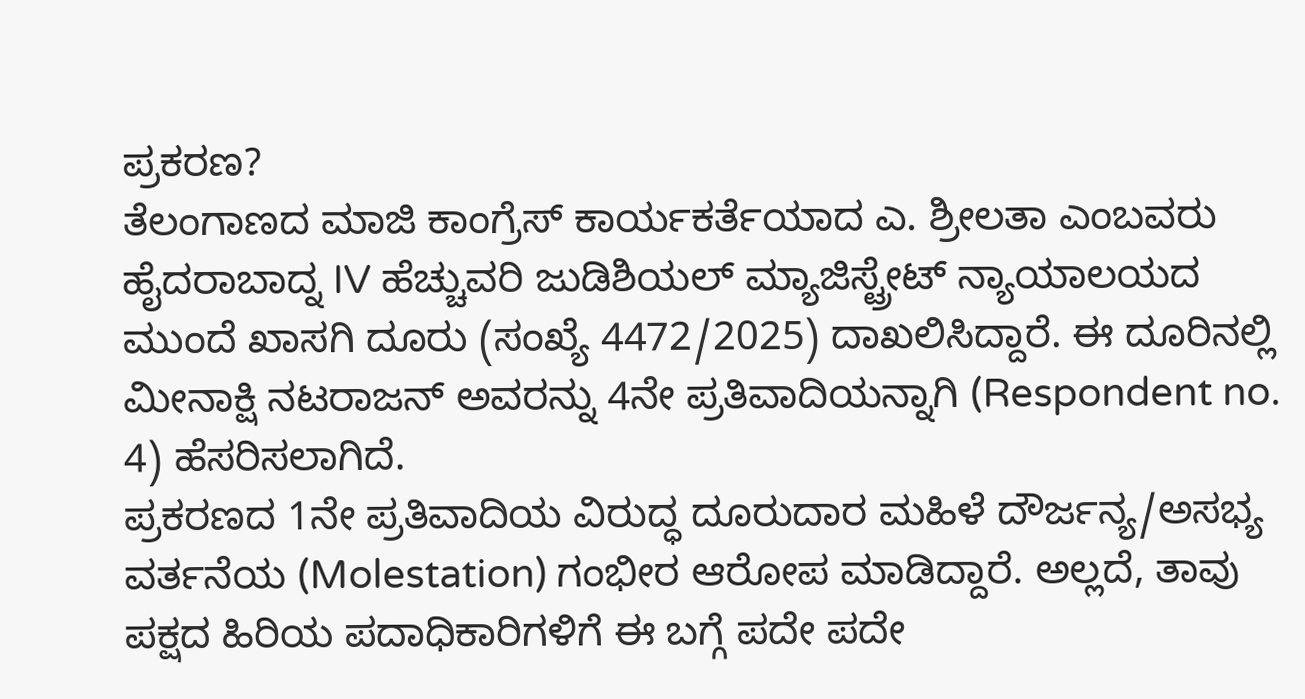ಪ್ರಕರಣ?
ತೆಲಂಗಾಣದ ಮಾಜಿ ಕಾಂಗ್ರೆಸ್ ಕಾರ್ಯಕರ್ತೆಯಾದ ಎ. ಶ್ರೀಲತಾ ಎಂಬವರು ಹೈದರಾಬಾದ್ನ IV ಹೆಚ್ಚುವರಿ ಜುಡಿಶಿಯಲ್ ಮ್ಯಾಜಿಸ್ಟ್ರೇಟ್ ನ್ಯಾಯಾಲಯದ ಮುಂದೆ ಖಾಸಗಿ ದೂರು (ಸಂಖ್ಯೆ 4472/2025) ದಾಖಲಿಸಿದ್ದಾರೆ. ಈ ದೂರಿನಲ್ಲಿ ಮೀನಾಕ್ಷಿ ನಟರಾಜನ್ ಅವರನ್ನು 4ನೇ ಪ್ರತಿವಾದಿಯನ್ನಾಗಿ (Respondent no. 4) ಹೆಸರಿಸಲಾಗಿದೆ.
ಪ್ರಕರಣದ 1ನೇ ಪ್ರತಿವಾದಿಯ ವಿರುದ್ಧ ದೂರುದಾರ ಮಹಿಳೆ ದೌರ್ಜನ್ಯ/ಅಸಭ್ಯ ವರ್ತನೆಯ (Molestation) ಗಂಭೀರ ಆರೋಪ ಮಾಡಿದ್ದಾರೆ. ಅಲ್ಲದೆ, ತಾವು ಪಕ್ಷದ ಹಿರಿಯ ಪದಾಧಿಕಾರಿಗಳಿಗೆ ಈ ಬಗ್ಗೆ ಪದೇ ಪದೇ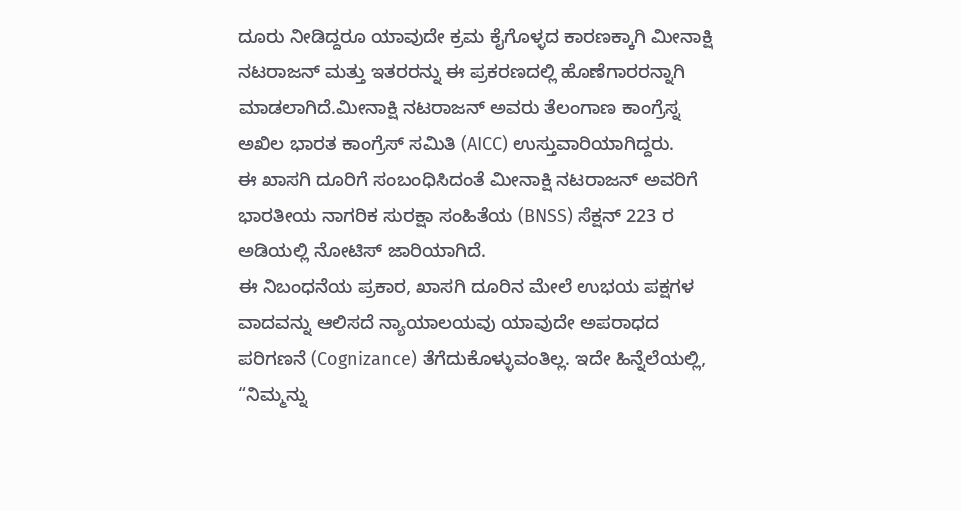ದೂರು ನೀಡಿದ್ದರೂ ಯಾವುದೇ ಕ್ರಮ ಕೈಗೊಳ್ಳದ ಕಾರಣಕ್ಕಾಗಿ ಮೀನಾಕ್ಷಿ ನಟರಾಜನ್ ಮತ್ತು ಇತರರನ್ನು ಈ ಪ್ರಕರಣದಲ್ಲಿ ಹೊಣೆಗಾರರನ್ನಾಗಿ ಮಾಡಲಾಗಿದೆ.ಮೀನಾಕ್ಷಿ ನಟರಾಜನ್ ಅವರು ತೆಲಂಗಾಣ ಕಾಂಗ್ರೆಸ್ನ ಅಖಿಲ ಭಾರತ ಕಾಂಗ್ರೆಸ್ ಸಮಿತಿ (AICC) ಉಸ್ತುವಾರಿಯಾಗಿದ್ದರು.
ಈ ಖಾಸಗಿ ದೂರಿಗೆ ಸಂಬಂಧಿಸಿದಂತೆ ಮೀನಾಕ್ಷಿ ನಟರಾಜನ್ ಅವರಿಗೆ ಭಾರತೀಯ ನಾಗರಿಕ ಸುರಕ್ಷಾ ಸಂಹಿತೆಯ (BNSS) ಸೆಕ್ಷನ್ 223 ರ ಅಡಿಯಲ್ಲಿ ನೋಟಿಸ್ ಜಾರಿಯಾಗಿದೆ.
ಈ ನಿಬಂಧನೆಯ ಪ್ರಕಾರ, ಖಾಸಗಿ ದೂರಿನ ಮೇಲೆ ಉಭಯ ಪಕ್ಷಗಳ ವಾದವನ್ನು ಆಲಿಸದೆ ನ್ಯಾಯಾಲಯವು ಯಾವುದೇ ಅಪರಾಧದ ಪರಿಗಣನೆ (Cognizance) ತೆಗೆದುಕೊಳ್ಳುವಂತಿಲ್ಲ. ಇದೇ ಹಿನ್ನೆಲೆಯಲ್ಲಿ, “ನಿಮ್ಮನ್ನು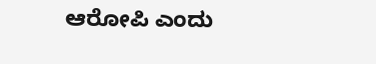ಆರೋಪಿ ಎಂದು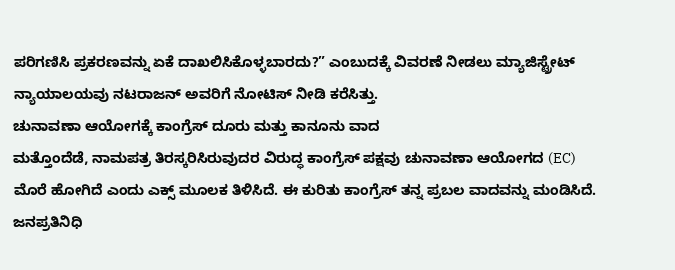ಪರಿಗಣಿಸಿ ಪ್ರಕರಣವನ್ನು ಏಕೆ ದಾಖಲಿಸಿಕೊಳ್ಳಬಾರದು?” ಎಂಬುದಕ್ಕೆ ವಿವರಣೆ ನೀಡಲು ಮ್ಯಾಜಿಸ್ಟ್ರೇಟ್ ನ್ಯಾಯಾಲಯವು ನಟರಾಜನ್ ಅವರಿಗೆ ನೋಟಿಸ್ ನೀಡಿ ಕರೆಸಿತ್ತು.
ಚುನಾವಣಾ ಆಯೋಗಕ್ಕೆ ಕಾಂಗ್ರೆಸ್ ದೂರು ಮತ್ತು ಕಾನೂನು ವಾದ
ಮತ್ತೊಂದೆಡೆ, ನಾಮಪತ್ರ ತಿರಸ್ಕರಿಸಿರುವುದರ ವಿರುದ್ಧ ಕಾಂಗ್ರೆಸ್ ಪಕ್ಷವು ಚುನಾವಣಾ ಆಯೋಗದ (EC) ಮೊರೆ ಹೋಗಿದೆ ಎಂದು ಎಕ್ಸ್ ಮೂಲಕ ತಿಳಿಸಿದೆ. ಈ ಕುರಿತು ಕಾಂಗ್ರೆಸ್ ತನ್ನ ಪ್ರಬಲ ವಾದವನ್ನು ಮಂಡಿಸಿದೆ.
ಜನಪ್ರತಿನಿಧಿ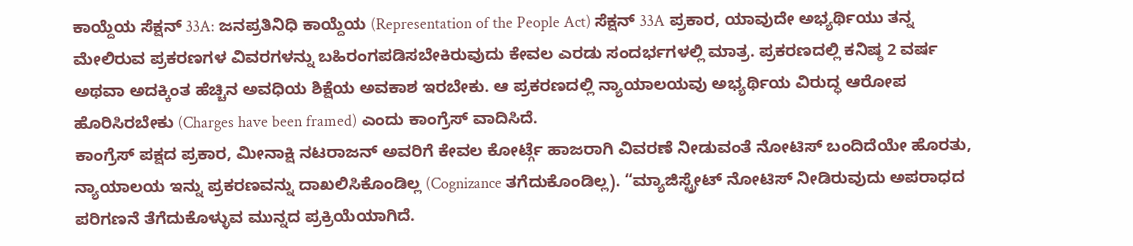ಕಾಯ್ದೆಯ ಸೆಕ್ಷನ್ 33A: ಜನಪ್ರತಿನಿಧಿ ಕಾಯ್ದೆಯ (Representation of the People Act) ಸೆಕ್ಷನ್ 33A ಪ್ರಕಾರ, ಯಾವುದೇ ಅಭ್ಯರ್ಥಿಯು ತನ್ನ ಮೇಲಿರುವ ಪ್ರಕರಣಗಳ ವಿವರಗಳನ್ನು ಬಹಿರಂಗಪಡಿಸಬೇಕಿರುವುದು ಕೇವಲ ಎರಡು ಸಂದರ್ಭಗಳಲ್ಲಿ ಮಾತ್ರ. ಪ್ರಕರಣದಲ್ಲಿ ಕನಿಷ್ಠ 2 ವರ್ಷ ಅಥವಾ ಅದಕ್ಕಿಂತ ಹೆಚ್ಚಿನ ಅವಧಿಯ ಶಿಕ್ಷೆಯ ಅವಕಾಶ ಇರಬೇಕು. ಆ ಪ್ರಕರಣದಲ್ಲಿ ನ್ಯಾಯಾಲಯವು ಅಭ್ಯರ್ಥಿಯ ವಿರುದ್ಧ ಆರೋಪ ಹೊರಿಸಿರಬೇಕು (Charges have been framed) ಎಂದು ಕಾಂಗ್ರೆಸ್ ವಾದಿಸಿದೆ.
ಕಾಂಗ್ರೆಸ್ ಪಕ್ಷದ ಪ್ರಕಾರ, ಮೀನಾಕ್ಷಿ ನಟರಾಜನ್ ಅವರಿಗೆ ಕೇವಲ ಕೋರ್ಟ್ಗೆ ಹಾಜರಾಗಿ ವಿವರಣೆ ನೀಡುವಂತೆ ನೋಟಿಸ್ ಬಂದಿದೆಯೇ ಹೊರತು, ನ್ಯಾಯಾಲಯ ಇನ್ನು ಪ್ರಕರಣವನ್ನು ದಾಖಲಿಸಿಕೊಂಡಿಲ್ಲ (Cognizance ತಗೆದುಕೊಂಡಿಲ್ಲ). “ಮ್ಯಾಜಿಸ್ಟ್ರೇಟ್ ನೋಟಿಸ್ ನೀಡಿರುವುದು ಅಪರಾಧದ ಪರಿಗಣನೆ ತೆಗೆದುಕೊಳ್ಳುವ ಮುನ್ನದ ಪ್ರಕ್ರಿಯೆಯಾಗಿದೆ.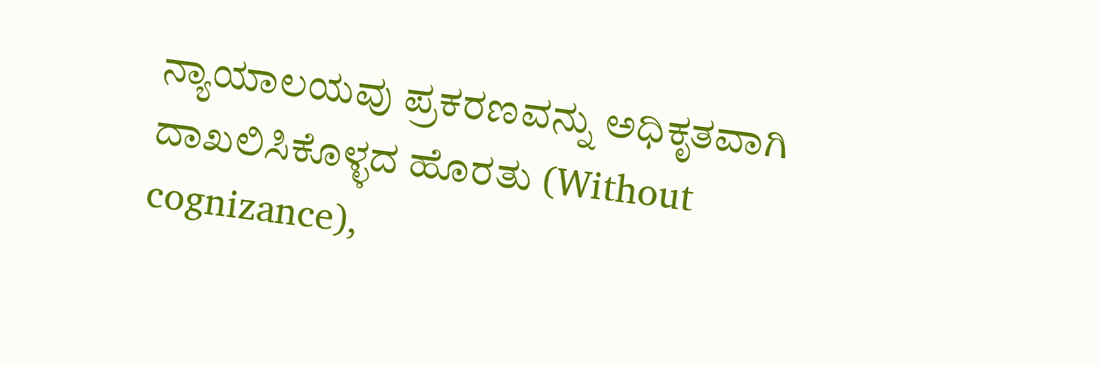ನ್ಯಾಯಾಲಯವು ಪ್ರಕರಣವನ್ನು ಅಧಿಕೃತವಾಗಿ ದಾಖಲಿಸಿಕೊಳ್ಳದ ಹೊರತು (Without cognizance),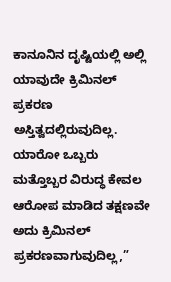ಕಾನೂನಿನ ದೃಷ್ಟಿಯಲ್ಲಿ ಅಲ್ಲಿ ಯಾವುದೇ ಕ್ರಿಮಿನಲ್ ಪ್ರಕರಣ ಅಸ್ತಿತ್ವದಲ್ಲಿರುವುದಿಲ್ಲ. ಯಾರೋ ಒಬ್ಬರು ಮತ್ತೊಬ್ಬರ ವಿರುದ್ಧ ಕೇವಲ ಆರೋಪ ಮಾಡಿದ ತಕ್ಷಣವೇ ಅದು ಕ್ರಿಮಿನಲ್ ಪ್ರಕರಣವಾಗುವುದಿಲ್ಲ,”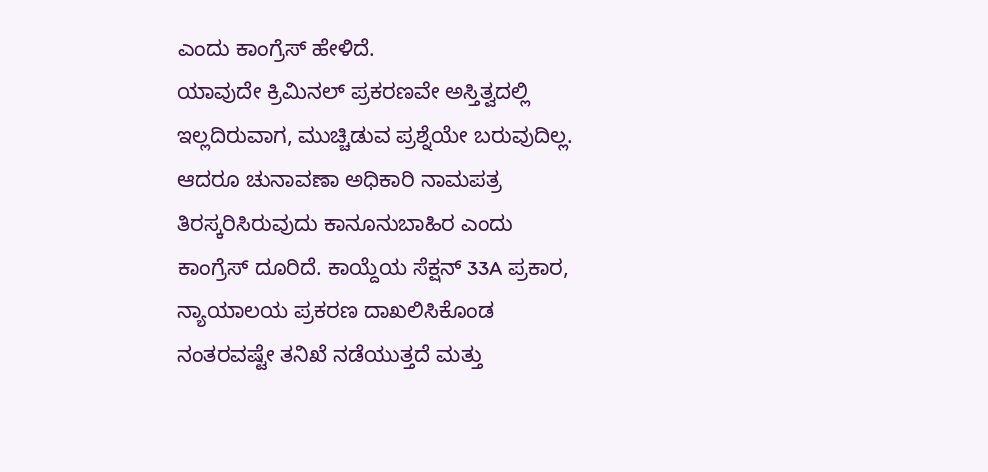ಎಂದು ಕಾಂಗ್ರೆಸ್ ಹೇಳಿದೆ.
ಯಾವುದೇ ಕ್ರಿಮಿನಲ್ ಪ್ರಕರಣವೇ ಅಸ್ತಿತ್ವದಲ್ಲಿ ಇಲ್ಲದಿರುವಾಗ, ಮುಚ್ಚಿಡುವ ಪ್ರಶ್ನೆಯೇ ಬರುವುದಿಲ್ಲ. ಆದರೂ ಚುನಾವಣಾ ಅಧಿಕಾರಿ ನಾಮಪತ್ರ ತಿರಸ್ಕರಿಸಿರುವುದು ಕಾನೂನುಬಾಹಿರ ಎಂದು ಕಾಂಗ್ರೆಸ್ ದೂರಿದೆ. ಕಾಯ್ದೆಯ ಸೆಕ್ಷನ್ 33A ಪ್ರಕಾರ, ನ್ಯಾಯಾಲಯ ಪ್ರಕರಣ ದಾಖಲಿಸಿಕೊಂಡ ನಂತರವಷ್ಟೇ ತನಿಖೆ ನಡೆಯುತ್ತದೆ ಮತ್ತು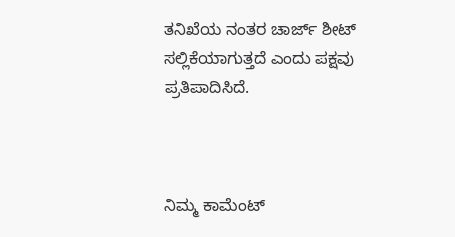ತನಿಖೆಯ ನಂತರ ಚಾರ್ಜ್ ಶೀಟ್ ಸಲ್ಲಿಕೆಯಾಗುತ್ತದೆ ಎಂದು ಪಕ್ಷವು ಪ್ರತಿಪಾದಿಸಿದೆ.



ನಿಮ್ಮ ಕಾಮೆಂಟ್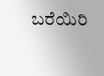ಬರೆಯಿರಿ